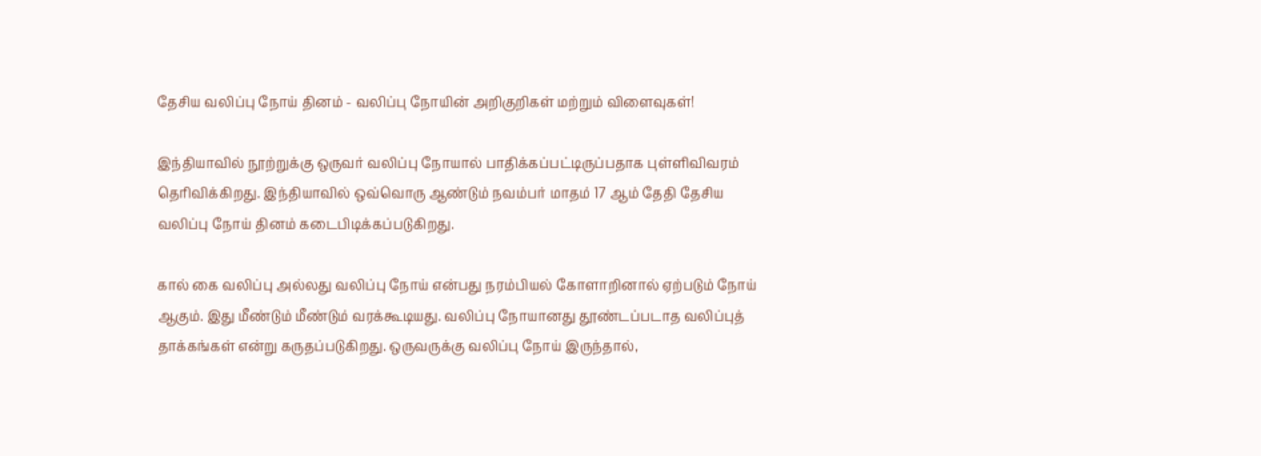தேசிய வலிப்பு நோய் தினம் - வலிப்பு நோயின் அறிகுறிகள் மற்றும் விளைவுகள்!

இந்தியாவில் நூற்றுக்கு ஒருவர் வலிப்பு நோயால் பாதிக்கப்பட்டிருப்பதாக புள்ளிவிவரம் தொிவிக்கிறது. இந்தியாவில் ஒவ்வொரு ஆண்டும் நவம்பர் மாதம் 17 ஆம் தேதி தேசிய வலிப்பு நோய் தினம் கடைபிடிக்கப்படுகிறது.

கால் கை வலிப்பு அல்லது வலிப்பு நோய் என்பது நரம்பியல் கோளாறினால் ஏற்படும் நோய் ஆகும். இது மீண்டும் மீண்டும் வரக்கூடியது. வலிப்பு நோயானது தூண்டப்படாத வலிப்புத் தாக்கங்கள் என்று கருதப்படுகிறது. ஒருவருக்கு வலிப்பு நோய் இருந்தால்,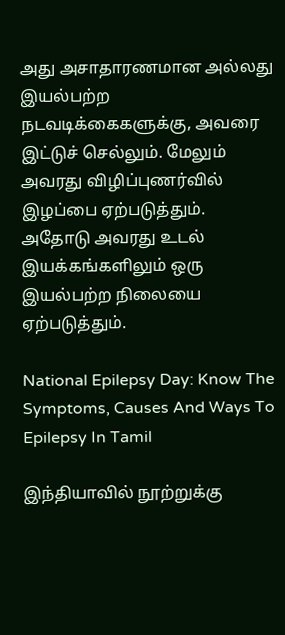அது அசாதாரணமான அல்லது இயல்பற்ற நடவடிக்கைகளுக்கு, அவரை இட்டுச் செல்லும். மேலும் அவரது விழிப்புணர்வில் இழப்பை ஏற்படுத்தும். அதோடு அவரது உடல் இயக்கங்களிலும் ஒரு இயல்பற்ற நிலையை ஏற்படுத்தும்.

National Epilepsy Day: Know The Symptoms, Causes And Ways To Epilepsy In Tamil

இந்தியாவில் நூற்றுக்கு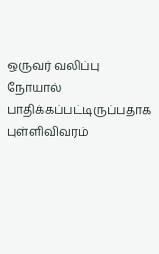ஒருவர் வலிப்பு நோயால் பாதிக்கப்பட்டிருப்பதாக புள்ளிவிவரம்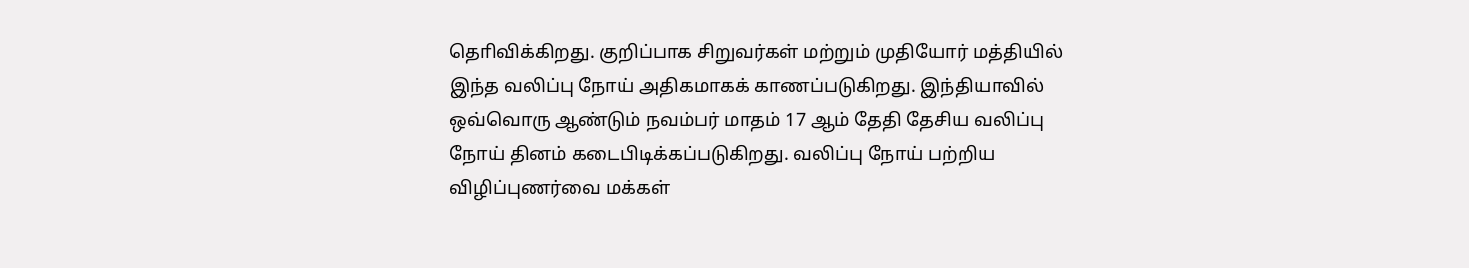தொிவிக்கிறது. குறிப்பாக சிறுவர்கள் மற்றும் முதியோர் மத்தியில் இந்த வலிப்பு நோய் அதிகமாகக் காணப்படுகிறது. இந்தியாவில் ஒவ்வொரு ஆண்டும் நவம்பர் மாதம் 17 ஆம் தேதி தேசிய வலிப்பு நோய் தினம் கடைபிடிக்கப்படுகிறது. வலிப்பு நோய் பற்றிய விழிப்புணர்வை மக்கள்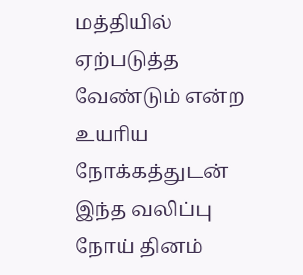மத்தியில் ஏற்படுத்த வேண்டும் என்ற உயாிய நோக்கத்துடன் இந்த வலிப்பு நோய் தினம்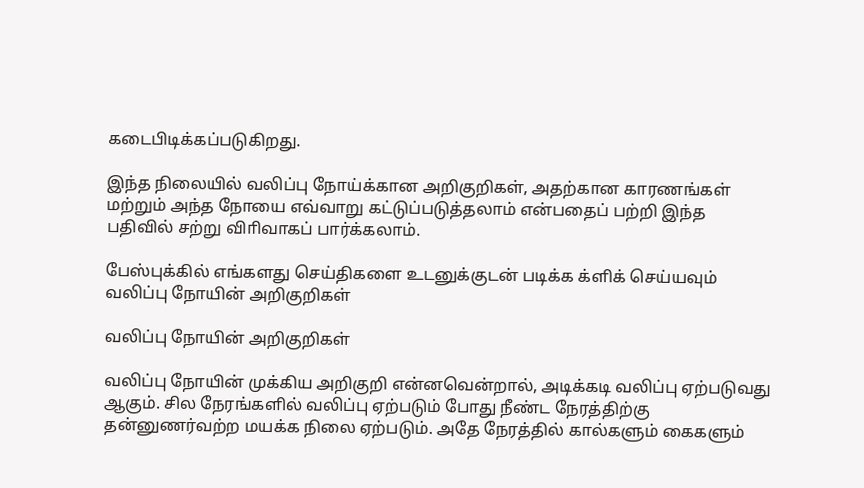கடைபிடிக்கப்படுகிறது.

இந்த நிலையில் வலிப்பு நோய்க்கான அறிகுறிகள், அதற்கான காரணங்கள் மற்றும் அந்த நோயை எவ்வாறு கட்டுப்படுத்தலாம் என்பதைப் பற்றி இந்த பதிவில் சற்று விாிவாகப் பார்க்கலாம்.

பேஸ்புக்கில் எங்களது செய்திகளை உடனுக்குடன் படிக்க க்ளிக் செய்யவும்
வலிப்பு நோயின் அறிகுறிகள்

வலிப்பு நோயின் அறிகுறிகள்

வலிப்பு நோயின் முக்கிய அறிகுறி என்னவென்றால், அடிக்கடி வலிப்பு ஏற்படுவது ஆகும். சில நேரங்களில் வலிப்பு ஏற்படும் போது நீண்ட நேரத்திற்கு தன்னுணர்வற்ற மயக்க நிலை ஏற்படும். அதே நேரத்தில் கால்களும் கைகளும்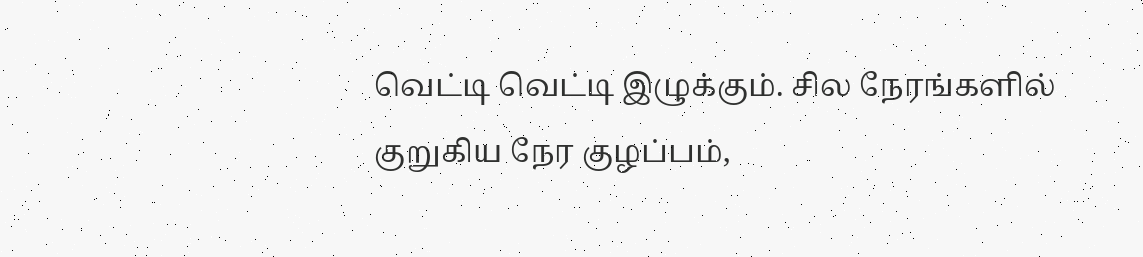வெட்டி வெட்டி இழுக்கும். சில நேரங்களில் குறுகிய நேர குழப்பம்,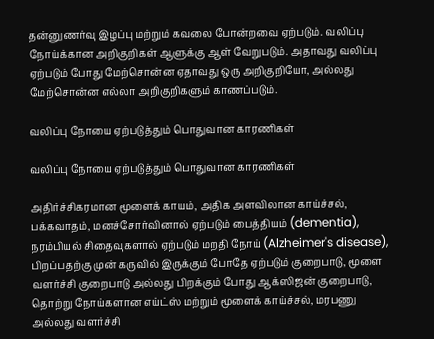தன்னுணர்வு இழப்பு மற்றும் கவலை போன்றவை ஏற்படும். வலிப்பு நோய்க்கான அறிகுறிகள் ஆளுக்கு ஆள் வேறுபடும். அதாவது வலிப்பு ஏற்படும் போது மேற்சொன்ன ஏதாவது ஒரு அறிகுறியோ, அல்லது மேற்சொன்ன எல்லா அறிகுறிகளும் காணப்படும்.

வலிப்பு நோயை ஏற்படுத்தும் பொதுவான காரணிகள்

வலிப்பு நோயை ஏற்படுத்தும் பொதுவான காரணிகள்

அதிர்ச்சிகரமான மூளைக் காயம், அதிக அளவிலான காய்ச்சல், பக்கவாதம், மனச்சோர்வினால் ஏற்படும் பைத்தியம் (dementia), நரம்பியல் சிதைவுகளால் ஏற்படும் மறதி நோய் (Alzheimer's disease), பிறப்பதற்கு முன் கருவில் இருக்கும் போதே ஏற்படும் குறைபாடு, மூளை வளர்ச்சி குறைபாடு அல்லது பிறக்கும் போது ஆக்ஸிஜன் குறைபாடு, தொற்று நோய்களான எய்ட்ஸ் மற்றும் மூளைக் காய்ச்சல், மரபணு அல்லது வளர்ச்சி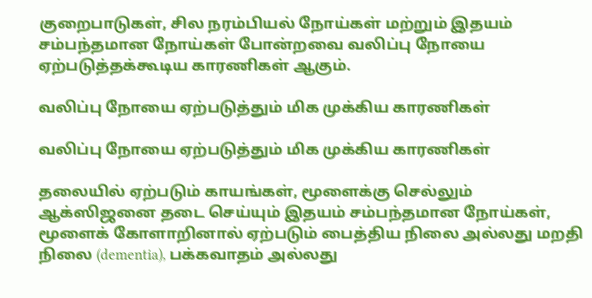குறைபாடுகள், சில நரம்பியல் நோய்கள் மற்றும் இதயம் சம்பந்தமான நோய்கள் போன்றவை வலிப்பு நோயை ஏற்படுத்தக்கூடிய காரணிகள் ஆகும்.

வலிப்பு நோயை ஏற்படுத்தும் மிக முக்கிய காரணிகள்

வலிப்பு நோயை ஏற்படுத்தும் மிக முக்கிய காரணிகள்

தலையில் ஏற்படும் காயங்கள், மூளைக்கு செல்லும் ஆக்ஸிஜனை தடை செய்யும் இதயம் சம்பந்தமான நோய்கள், மூளைக் கோளாறினால் ஏற்படும் பைத்திய நிலை அல்லது மறதி நிலை (dementia), பக்கவாதம் அல்லது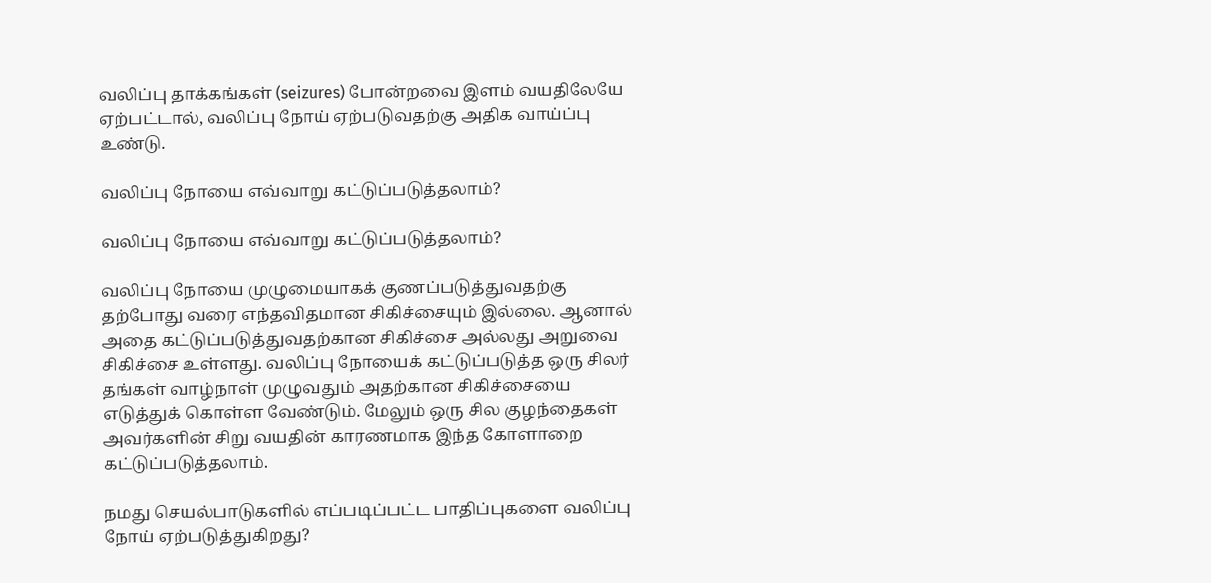வலிப்பு தாக்கங்கள் (seizures) போன்றவை இளம் வயதிலேயே ஏற்பட்டால், வலிப்பு நோய் ஏற்படுவதற்கு அதிக வாய்ப்பு உண்டு.

வலிப்பு நோயை எவ்வாறு கட்டுப்படுத்தலாம்?

வலிப்பு நோயை எவ்வாறு கட்டுப்படுத்தலாம்?

வலிப்பு நோயை முழுமையாகக் குணப்படுத்துவதற்கு தற்போது வரை எந்தவிதமான சிகிச்சையும் இல்லை. ஆனால் அதை கட்டுப்படுத்துவதற்கான சிகிச்சை அல்லது அறுவை சிகிச்சை உள்ளது. வலிப்பு நோயைக் கட்டுப்படுத்த ஒரு சிலர் தங்கள் வாழ்நாள் முழுவதும் அதற்கான சிகிச்சையை எடுத்துக் கொள்ள வேண்டும். மேலும் ஒரு சில குழந்தைகள் அவர்களின் சிறு வயதின் காரணமாக இந்த கோளாறை கட்டுப்படுத்தலாம்.

நமது செயல்பாடுகளில் எப்படிப்பட்ட பாதிப்புகளை வலிப்பு நோய் ஏற்படுத்துகிறது?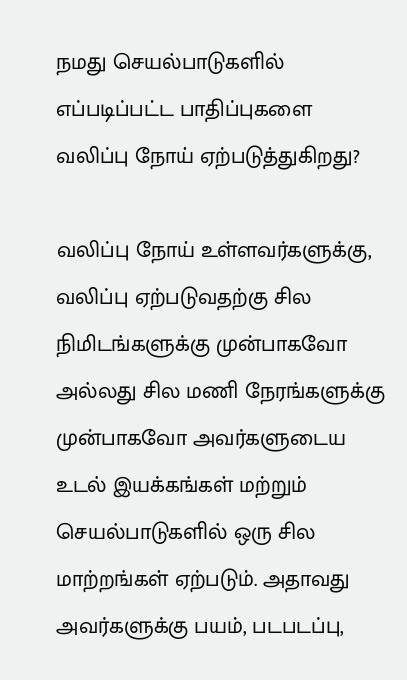நமது செயல்பாடுகளில் எப்படிப்பட்ட பாதிப்புகளை வலிப்பு நோய் ஏற்படுத்துகிறது?

வலிப்பு நோய் உள்ளவர்களுக்கு, வலிப்பு ஏற்படுவதற்கு சில நிமிடங்களுக்கு முன்பாகவோ அல்லது சில மணி நேரங்களுக்கு முன்பாகவோ அவர்களுடைய உடல் இயக்கங்கள் மற்றும் செயல்பாடுகளில் ஒரு சில மாற்றங்கள் ஏற்படும். அதாவது அவர்களுக்கு பயம், படபடப்பு,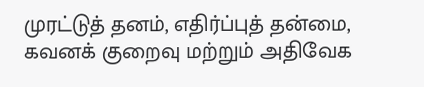முரட்டுத் தனம், எதிர்ப்புத் தன்மை, கவனக் குறைவு மற்றும் அதிவேக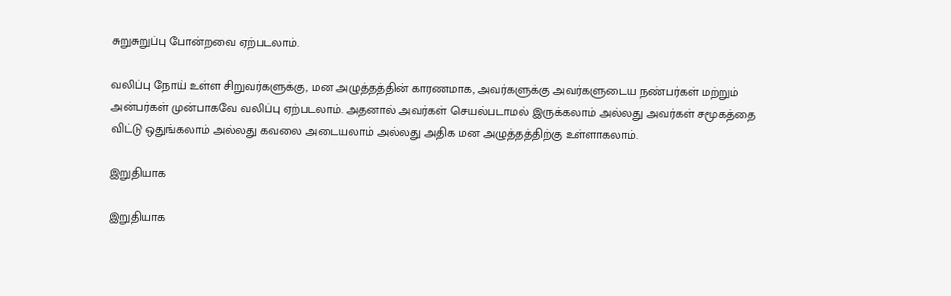சுறுசுறுப்பு போன்றவை ஏற்படலாம்.

வலிப்பு நோய் உள்ள சிறுவர்களுக்கு, மன அழுத்தத்தின் காரணமாக, அவர்களுக்கு அவர்களுடைய நண்பர்கள் மற்றும் அன்பர்கள் முன்பாகவே வலிப்பு ஏற்படலாம். அதனால் அவர்கள் செயல்படாமல் இருக்கலாம் அல்லது அவர்கள் சமூகத்தை விட்டு ஒதுங்கலாம் அல்லது கவலை அடையலாம் அல்லது அதிக மன அழுத்தத்திற்கு உள்ளாகலாம்.

இறுதியாக

இறுதியாக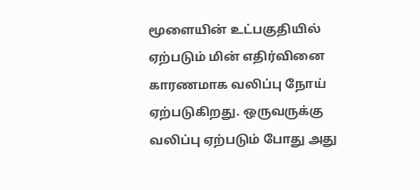மூளையின் உட்பகுதியில் ஏற்படும் மின் எதிர்வினை காரணமாக வலிப்பு நோய் ஏற்படுகிறது. ஒருவருக்கு வலிப்பு ஏற்படும் போது அது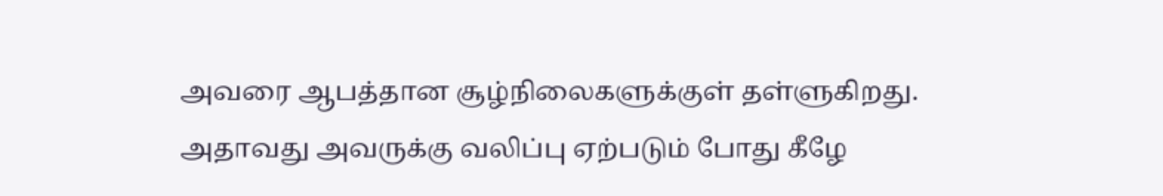அவரை ஆபத்தான சூழ்நிலைகளுக்குள் தள்ளுகிறது. அதாவது அவருக்கு வலிப்பு ஏற்படும் போது கீழே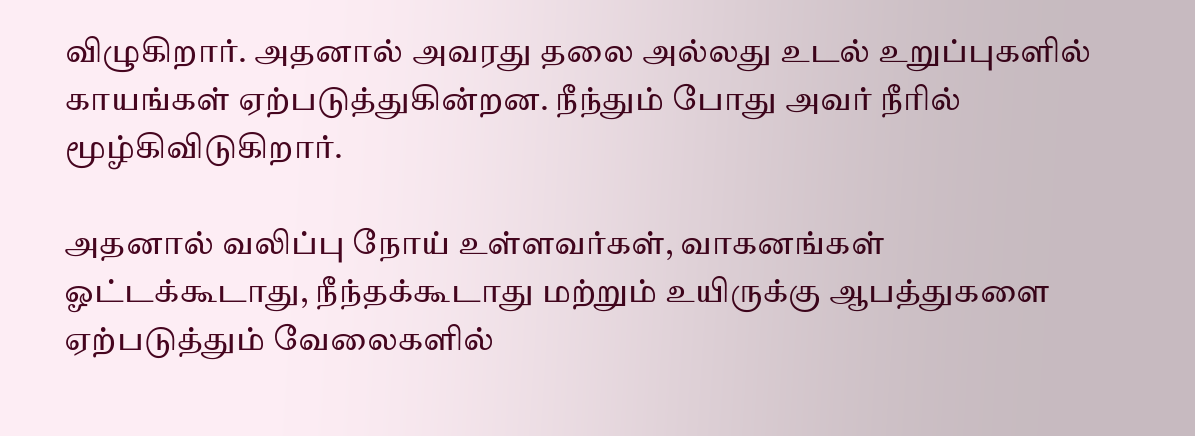விழுகிறார். அதனால் அவரது தலை அல்லது உடல் உறுப்புகளில் காயங்கள் ஏற்படுத்துகின்றன. நீந்தும் போது அவர் நீாில் மூழ்கிவிடுகிறார்.

அதனால் வலிப்பு நோய் உள்ளவர்கள், வாகனங்கள் ஓட்டக்கூடாது, நீந்தக்கூடாது மற்றும் உயிருக்கு ஆபத்துகளை ஏற்படுத்தும் வேலைகளில்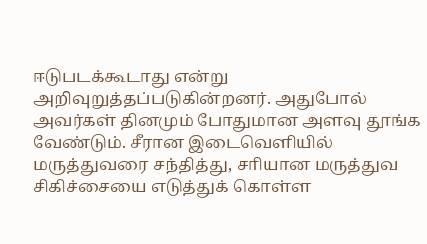ஈடுபடக்கூடாது என்று அறிவுறுத்தப்படுகின்றனர். அதுபோல் அவர்கள் தினமும் போதுமான அளவு தூங்க வேண்டும். சீரான இடைவெளியில் மருத்துவரை சந்தித்து, சாியான மருத்துவ சிகிச்சையை எடுத்துக் கொள்ள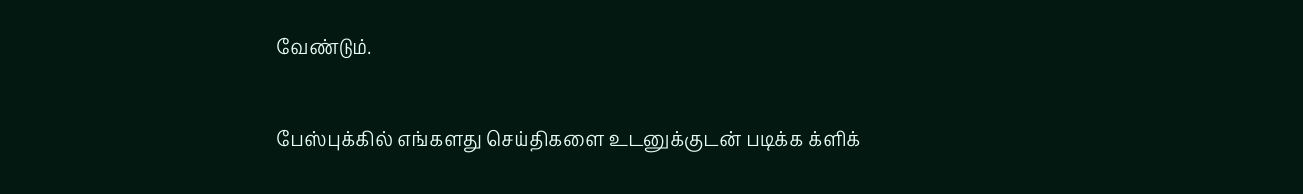வேண்டும்.

பேஸ்புக்கில் எங்களது செய்திகளை உடனுக்குடன் படிக்க க்ளிக்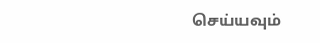செய்யவும்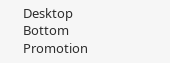Desktop Bottom Promotion